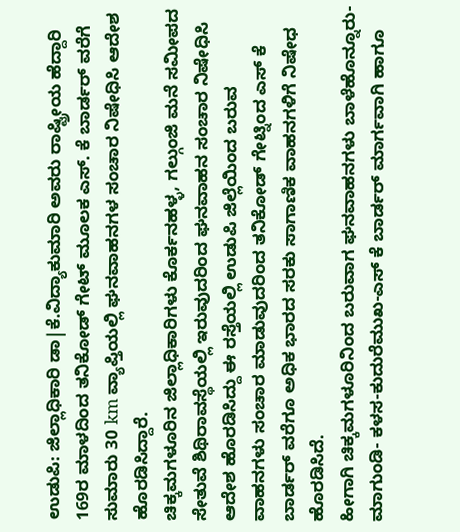ಉಡುಪಿ: ಜಿಲ್ಲಾಧಿಕಾರಿ ಡಾ|ಕೆ.ವಿದ್ಯಾಕುಮಾರಿ ಅವರು ರಾಷ್ಟ್ರೀಯ ಹೆದ್ದಾರಿ 169ರ ಮಾಳದಿಂದ ತನಿಕೋಡ್ ಗೇಟ್ ಮೂಲಕ ಎಸ್. ಕೆ ಬಾರ್ಡರ್ ವರೆಗೆ ಸುಮಾರು 30 km ವ್ಯಾಪ್ತಿಯಲ್ಲಿ ಘನವಾಹನಗಳ ಸಂಚಾರ ನಿಷೇಧಿಸಿ ಆದೇಶ ಹೊರಡಿಸಿದ್ದಾರೆ.
ಚಿಕ್ಕಮಗಳೂರಿನ ಜಿಲ್ಲಾಧಿಕಾರಿಗಳು ಕೊರ್ಕನಹಳ್ಳ, ಗಲ್ಗುಂಜಿ ಮನೆ ಸಮೀಪದ ಸೇತುವೆ ಶಿಥಿರಾವಸ್ಥೆಯಲ್ಲಿ ಇರುವುದರಿಂದ ಘನವಾಹನ ಸಂಚಾರ ನಿಷೇಧಿಸಿ ಆದೇಶ ಹೊರಡಿಸಿದ್ದು ಈ ರಸ್ತೆಯಲ್ಲಿ ಉಡುಪಿ ಜಿಲ್ಲೆಯಿಂದ ಬರುವ ವಾಹನಗಳು ಸಂಚಾರ ಮಾಡುವುದರಿಂದ ತನಿಕೋಡ್ ಗೇಟ್ನಿಂದ ಎಸ್ ಕೆ ಬಾರ್ಡರ್ ವರೆಗೂ ಅಧಿಕ ಭಾರದ ಸರಕು ಸಾಗಾಣಿಕ ವಾಹನಗಳಿಗೆ ನಿಷೇಧ ಹೊರಡಿಸಿದೆ.
ಹೀಗಾಗಿ ಚಿಕ್ಕಮಗಳೂರಿನಿಂದ ಬರುವಾಗ ಘನವಾಹನಗಳು ಬಾಳೆಹೊನ್ನೂರು-ಮಾಗುಂಡಿ- ಕಳಸ-ಕುದುರೆಮುಖ-ಎಸ್ ಕೆ ಬಾರ್ಡರ್ ಮಾರ್ಗವಾಗಿ ಹಾಗೂ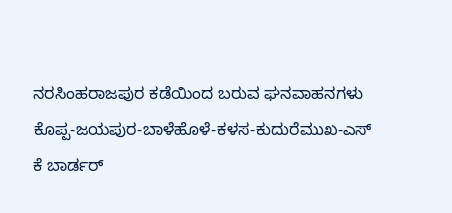ನರಸಿಂಹರಾಜಪುರ ಕಡೆಯಿಂದ ಬರುವ ಘನವಾಹನಗಳು ಕೊಪ್ಪ-ಜಯಪುರ-ಬಾಳೆಹೊಳೆ-ಕಳಸ-ಕುದುರೆಮುಖ-ಎಸ್ ಕೆ ಬಾರ್ಡರ್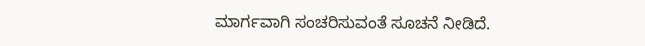ಮಾರ್ಗವಾಗಿ ಸಂಚರಿಸುವಂತೆ ಸೂಚನೆ ನೀಡಿದೆ.